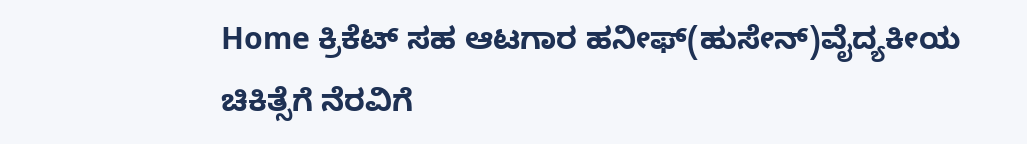Home ಕ್ರಿಕೆಟ್ ಸಹ ಆಟಗಾರ ಹನೀಫ್(ಹುಸೇನ್)ವೈದ್ಯಕೀಯ ಚಿಕಿತ್ಸೆಗೆ ನೆರವಿಗೆ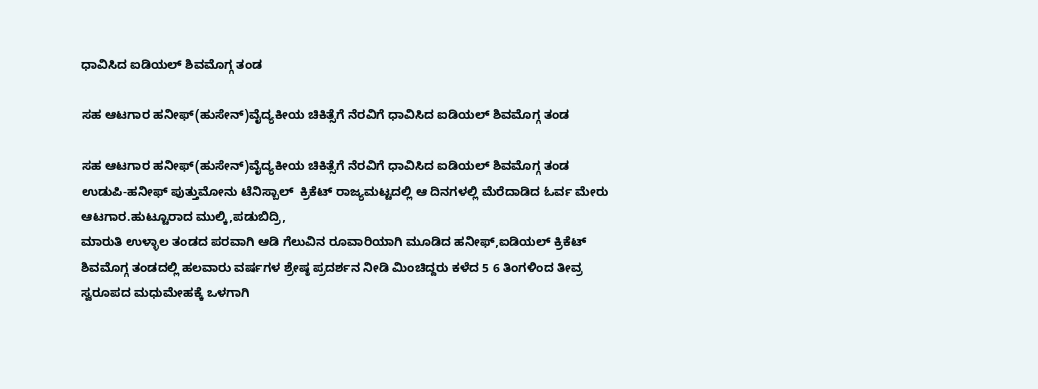ಧಾವಿಸಿದ ಐಡಿಯಲ್ ಶಿವಮೊಗ್ಗ ತಂಡ

ಸಹ ಆಟಗಾರ ಹನೀಫ್(ಹುಸೇನ್)ವೈದ್ಯಕೀಯ ಚಿಕಿತ್ಸೆಗೆ ನೆರವಿಗೆ ಧಾವಿಸಿದ ಐಡಿಯಲ್ ಶಿವಮೊಗ್ಗ ತಂಡ

ಸಹ ಆಟಗಾರ ಹನೀಫ್(ಹುಸೇನ್)ವೈದ್ಯಕೀಯ ಚಿಕಿತ್ಸೆಗೆ ನೆರವಿಗೆ ಧಾವಿಸಿದ ಐಡಿಯಲ್ ಶಿವಮೊಗ್ಗ ತಂಡ
ಉಡುಪಿ-ಹನೀಫ್ ಪುತ್ತುಮೋನು ಟೆನಿಸ್ಬಾಲ್  ಕ್ರಿಕೆಟ್ ರಾಜ್ಯಮಟ್ಟದಲ್ಲಿ ಆ ದಿನಗಳಲ್ಲಿ ಮೆರೆದಾಡಿದ ಓರ್ವ ಮೇರು  ಆಟಗಾರ.ಹುಟ್ಟೂರಾದ ಮುಲ್ಕಿ,ಪಡುಬಿದ್ರಿ,
ಮಾರುತಿ ಉಳ್ಳಾಲ ತಂಡದ ಪರವಾಗಿ ಆಡಿ ಗೆಲುವಿನ ರೂವಾರಿಯಾಗಿ ಮೂಡಿದ ಹನೀಫ್,ಐಡಿಯಲ್ ಕ್ರಿಕೆಟ್ ಶಿವಮೊಗ್ಗ ತಂಡದಲ್ಲಿ ಹಲವಾರು ವರ್ಷಗಳ ಶ್ರೇಷ್ಠ ಪ್ರದರ್ಶನ ನೀಡಿ ಮಿಂಚಿದ್ದರು ಕಳೆದ 5 6 ತಿಂಗಳಿಂದ ತೀವ್ರ ಸ್ವರೂಪದ ಮಧುಮೇಹಕ್ಕೆ ಒಳಗಾಗಿ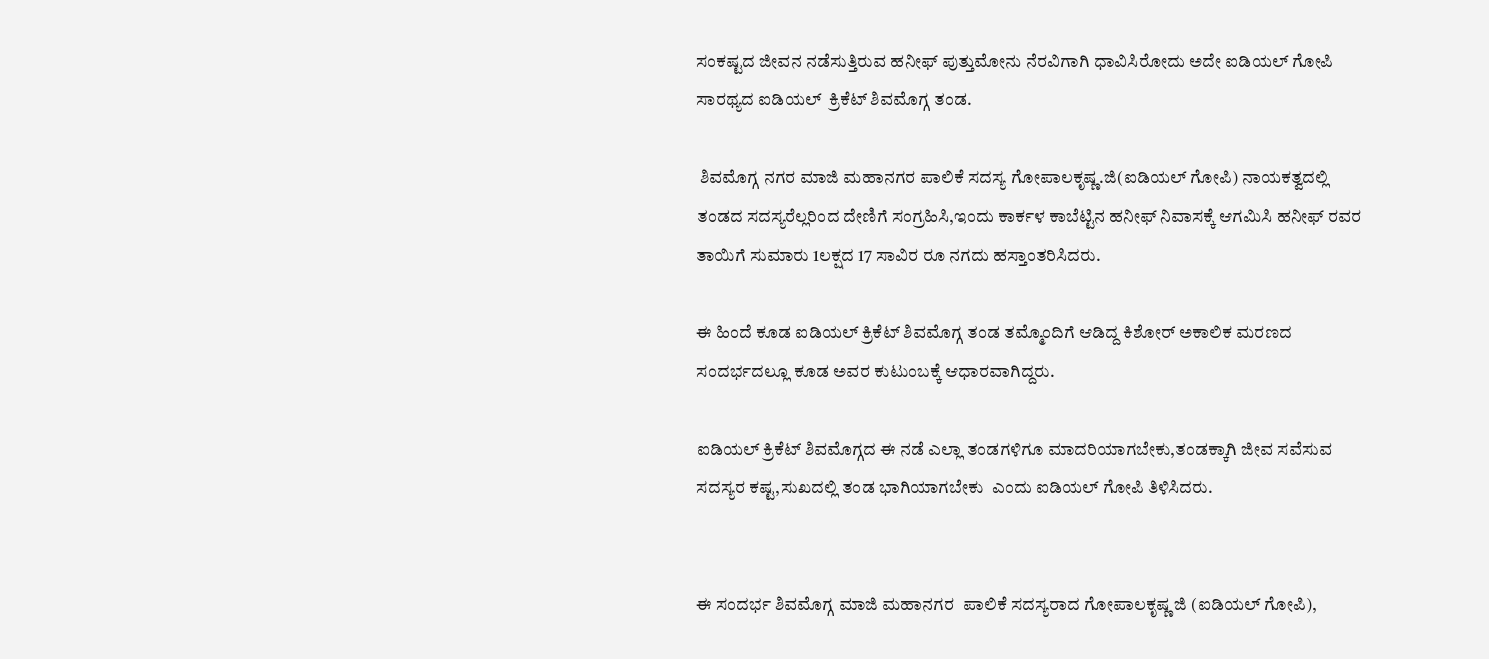ಸಂಕಷ್ಟದ ಜೀವನ‌ ನಡೆಸುತ್ತಿರುವ ಹನೀಫ್ ಪುತ್ತುಮೋನು ನೆರವಿಗಾಗಿ ಧಾವಿಸಿರೋದು ಅದೇ ಐಡಿಯಲ್ ಗೋಪಿ ಸಾರಥ್ಯದ ಐಡಿಯಲ್  ಕ್ರಿಕೆಟ್ ಶಿವಮೊಗ್ಗ ತಂಡ.

 ಶಿವಮೊಗ್ಗ ನಗರ ಮಾಜಿ ಮಹಾನಗರ ಪಾಲಿಕೆ ಸದಸ್ಯ ಗೋಪಾಲಕೃಷ್ಣ.ಜಿ(ಐಡಿಯಲ್ ಗೋಪಿ) ನಾಯಕತ್ವದಲ್ಲಿ ತಂಡದ ಸದಸ್ಯರೆಲ್ಲರಿಂದ ದೇಣಿಗೆ ಸಂಗ್ರಹಿಸಿ,ಇಂದು ಕಾರ್ಕಳ ಕಾಬೆಟ್ಟಿನ ಹನೀಫ್ ನಿವಾಸಕ್ಕೆ ಆಗಮಿಸಿ ಹನೀಫ್ ರವರ ತಾಯಿಗೆ ಸುಮಾರು 1ಲಕ್ಷದ 17 ಸಾವಿರ ರೂ ನಗದು ಹಸ್ತಾಂತರಿಸಿದರು.

ಈ ಹಿಂದೆ ಕೂಡ ಐಡಿಯಲ್ ಕ್ರಿಕೆಟ್ ಶಿವಮೊಗ್ಗ ತಂಡ ತಮ್ಮೊಂದಿಗೆ ಆಡಿದ್ದ ಕಿಶೋರ್ ಅಕಾಲಿಕ ಮರಣದ ಸಂದರ್ಭದಲ್ಲೂ ಕೂಡ ಅವರ ಕುಟುಂಬಕ್ಕೆ ಆಧಾರವಾಗಿದ್ದರು.

ಐಡಿಯಲ್ ಕ್ರಿಕೆಟ್ ಶಿವಮೊಗ್ಗದ ಈ ನಡೆ ಎಲ್ಲಾ ತಂಡಗಳಿಗೂ ಮಾದರಿಯಾಗಬೇಕು,ತಂಡಕ್ಕಾಗಿ ಜೀವ ಸವೆಸುವ ಸದಸ್ಯರ ಕಷ್ಟ,ಸುಖದಲ್ಲಿ ತಂಡ ಭಾಗಿಯಾಗಬೇಕು  ಎಂದು ಐಡಿಯಲ್ ಗೋಪಿ ತಿಳಿಸಿದರು.


ಈ ಸಂದರ್ಭ ಶಿವಮೊಗ್ಗ ಮಾಜಿ ಮಹಾನಗರ  ಪಾಲಿಕೆ ಸದಸ್ಯರಾದ ಗೋಪಾಲಕೃಷ್ಣ ‌ಜಿ (ಐಡಿಯಲ್ ಗೋಪಿ),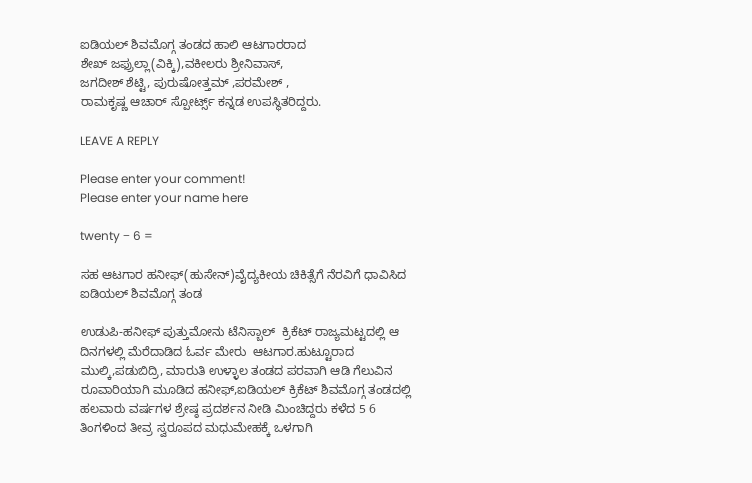ಐಡಿಯಲ್ ಶಿವಮೊಗ್ಗ ತಂಡದ ಹಾಲಿ ಆಟಗಾರರಾದ
ಶೇಖ್ ಜಫ್ರುಲ್ಲಾ(ವಿಕ್ಕಿ),ವಕೀಲರು ಶ್ರೀನಿವಾಸ್,
ಜಗದೀಶ್ ಶೆಟ್ಟಿ, ಪುರುಷೋತ್ತಮ್ ,ಪರಮೇಶ್ ,
ರಾಮಕೃಷ್ಣ ಆಚಾರ್ ಸ್ಪೋರ್ಟ್ಸ್ ಕನ್ನಡ ಉಪಸ್ಥಿತರಿದ್ದರು.

LEAVE A REPLY

Please enter your comment!
Please enter your name here

twenty − 6 =

ಸಹ ಆಟಗಾರ ಹನೀಫ್(ಹುಸೇನ್)ವೈದ್ಯಕೀಯ ಚಿಕಿತ್ಸೆಗೆ ನೆರವಿಗೆ ಧಾವಿಸಿದ ಐಡಿಯಲ್ ಶಿವಮೊಗ್ಗ ತಂಡ

ಉಡುಪಿ-ಹನೀಫ್ ಪುತ್ತುಮೋನು ಟೆನಿಸ್ಬಾಲ್  ಕ್ರಿಕೆಟ್ ರಾಜ್ಯಮಟ್ಟದಲ್ಲಿ ಆ ದಿನಗಳಲ್ಲಿ ಮೆರೆದಾಡಿದ ಓರ್ವ ಮೇರು  ಆಟಗಾರ.ಹುಟ್ಟೂರಾದ ಮುಲ್ಕಿ,ಪಡುಬಿದ್ರಿ, ಮಾರುತಿ ಉಳ್ಳಾಲ ತಂಡದ ಪರವಾಗಿ ಆಡಿ ಗೆಲುವಿನ ರೂವಾರಿಯಾಗಿ ಮೂಡಿದ ಹನೀಫ್,ಐಡಿಯಲ್ ಕ್ರಿಕೆಟ್ ಶಿವಮೊಗ್ಗ ತಂಡದಲ್ಲಿ ಹಲವಾರು ವರ್ಷಗಳ ಶ್ರೇಷ್ಠ ಪ್ರದರ್ಶನ ನೀಡಿ ಮಿಂಚಿದ್ದರು ಕಳೆದ 5 6 ತಿಂಗಳಿಂದ ತೀವ್ರ ಸ್ವರೂಪದ ಮಧುಮೇಹಕ್ಕೆ ಒಳಗಾಗಿ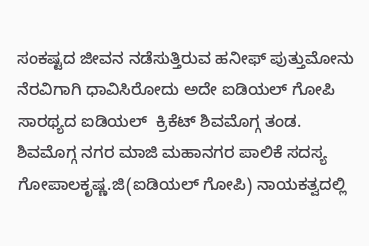ಸಂಕಷ್ಟದ ಜೀವನ‌ ನಡೆಸುತ್ತಿರುವ ಹನೀಫ್ ಪುತ್ತುಮೋನು ನೆರವಿಗಾಗಿ ಧಾವಿಸಿರೋದು ಅದೇ ಐಡಿಯಲ್ ಗೋಪಿ ಸಾರಥ್ಯದ ಐಡಿಯಲ್  ಕ್ರಿಕೆಟ್ ಶಿವಮೊಗ್ಗ ತಂಡ.    ಶಿವಮೊಗ್ಗ ನಗರ ಮಾಜಿ ಮಹಾನಗರ ಪಾಲಿಕೆ ಸದಸ್ಯ ಗೋಪಾಲಕೃಷ್ಣ.ಜಿ(ಐಡಿಯಲ್ ಗೋಪಿ) ನಾಯಕತ್ವದಲ್ಲಿ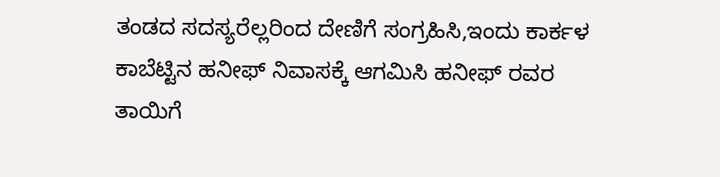ತಂಡದ ಸದಸ್ಯರೆಲ್ಲರಿಂದ ದೇಣಿಗೆ ಸಂಗ್ರಹಿಸಿ,ಇಂದು ಕಾರ್ಕಳ ಕಾಬೆಟ್ಟಿನ ಹನೀಫ್ ನಿವಾಸಕ್ಕೆ ಆಗಮಿಸಿ ಹನೀಫ್ ರವರ ತಾಯಿಗೆ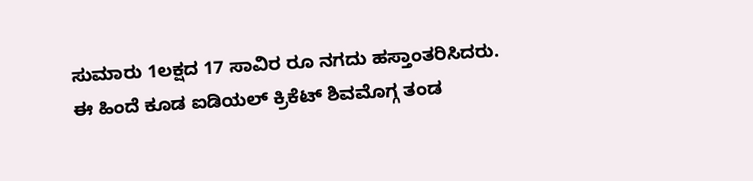ಸುಮಾರು 1ಲಕ್ಷದ 17 ಸಾವಿರ ರೂ ನಗದು ಹಸ್ತಾಂತರಿಸಿದರು.   ಈ ಹಿಂದೆ ಕೂಡ ಐಡಿಯಲ್ ಕ್ರಿಕೆಟ್ ಶಿವಮೊಗ್ಗ ತಂಡ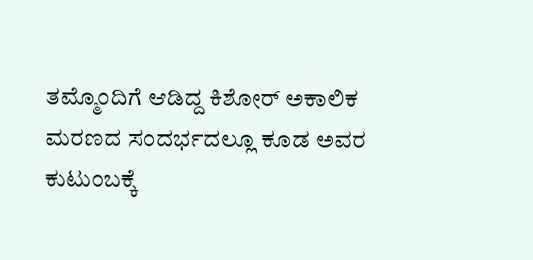ತಮ್ಮೊಂದಿಗೆ ಆಡಿದ್ದ ಕಿಶೋರ್ ಅಕಾಲಿಕ ಮರಣದ ಸಂದರ್ಭದಲ್ಲೂ ಕೂಡ ಅವರ ಕುಟುಂಬಕ್ಕೆ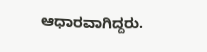ಆಧಾರವಾಗಿದ್ದರು.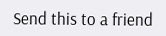Send this to a friend